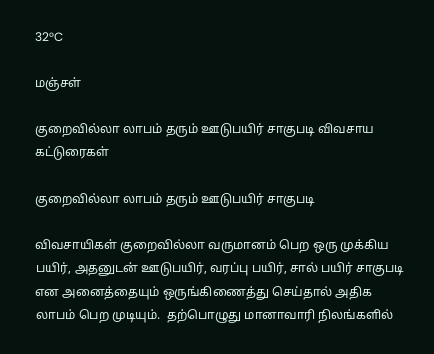32°C

மஞ்சள்

குறைவில்லா லாபம் தரும் ஊடுபயிர் சாகுபடி விவசாய கட்டுரைகள்

குறைவில்லா லாபம் தரும் ஊடுபயிர் சாகுபடி

விவசாயிகள் குறைவில்லா வருமானம் பெற ஒரு முக்கிய பயிர், அதனுடன் ஊடுபயிர், வரப்பு பயிர், சால் பயிர் சாகுபடி என அனைத்தையும் ஒருங்கிணைத்து செய்தால் அதிக லாபம் பெற முடியும்.  தற்பொழுது மானாவாரி நிலங்களில்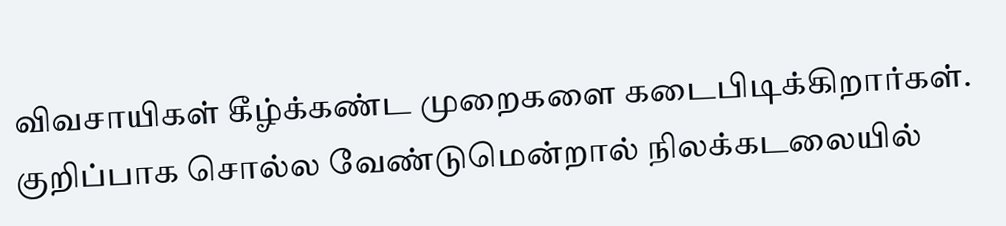விவசாயிகள் கீழ்க்கண்ட முறைகளை கடைபிடிக்கிறார்கள். குறிப்பாக சொல்ல வேண்டுமென்றால் நிலக்கடலையில்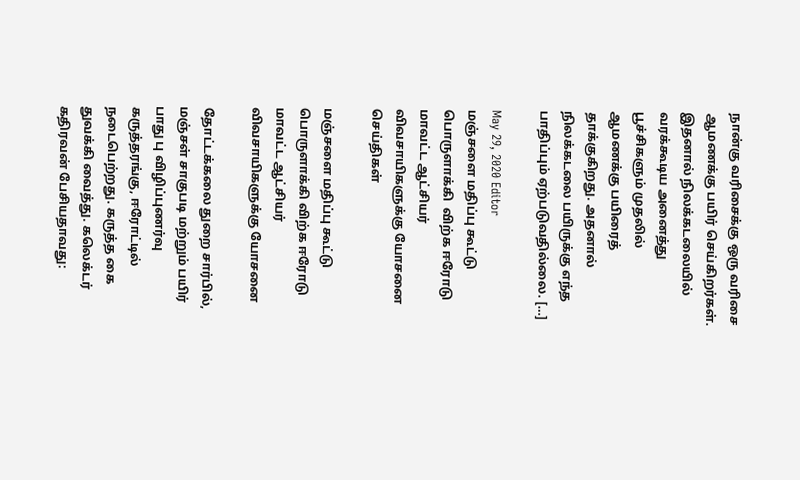நான்கு வரிசைக்கு ஒரு வரிசை ஆமணக்கு பயிர் செய்கிறர்கள். இதனால் நிலக்கடலையில் வரக்கூடிய அனைத்து பூச்சிகளும் முதலில் ஆமணக்கு பயிரைத் தாக்குகிறது. அதனால் நிலக்கடலை பயிருக்கு எந்த பாதிப்பும் ஏற்படுவதில்லை. […]

May 29, 2020 Editor
மஞ்சளை மதிப்பு கூட்டு பொருளாக்கி  விற்க ஈரோடு மாவட்ட ஆட்சியர் விவசாயிகளுக்கு யோசனை செய்திகள்

மஞ்சளை மதிப்பு கூட்டு பொருளாக்கி விற்க ஈரோடு மாவட்ட ஆட்சியர் விவசாயிகளுக்கு யோசனை

தோட்டக்கலை துறை சார்பில், மஞ்சள் சாகுபடி மற்றும் பயிர் பாது பு விழிப்புணர்வு கருத்தரங்கு, ஈரோட்டில் நடைபெற்றது. கருத்த கை துவக்கி வைத்து. கலெக்டர் கதிரவன் பேசியதாவது: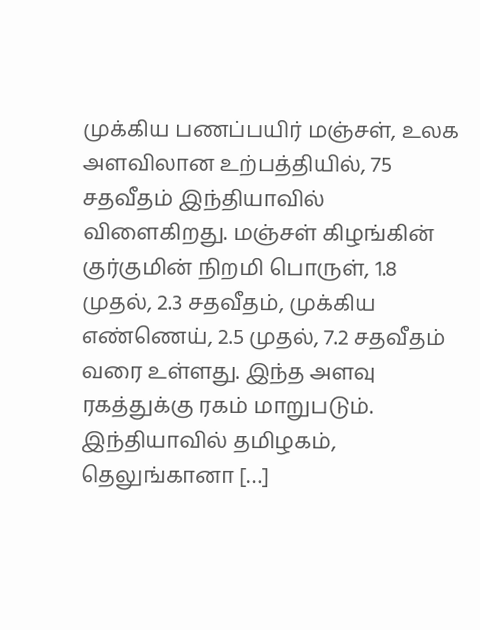முக்கிய பணப்பயிர் மஞ்சள், உலக அளவிலான உற்பத்தியில், 75 சதவீதம் இந்தியாவில் விளைகிறது. மஞ்சள் கிழங்கின் குர்குமின் நிறமி பொருள், 1.8 முதல், 2.3 சதவீதம், முக்கிய எண்ணெய், 2.5 முதல், 7.2 சதவீதம் வரை உள்ளது. இந்த அளவு ரகத்துக்கு ரகம் மாறுபடும். இந்தியாவில் தமிழகம், தெலுங்கானா […]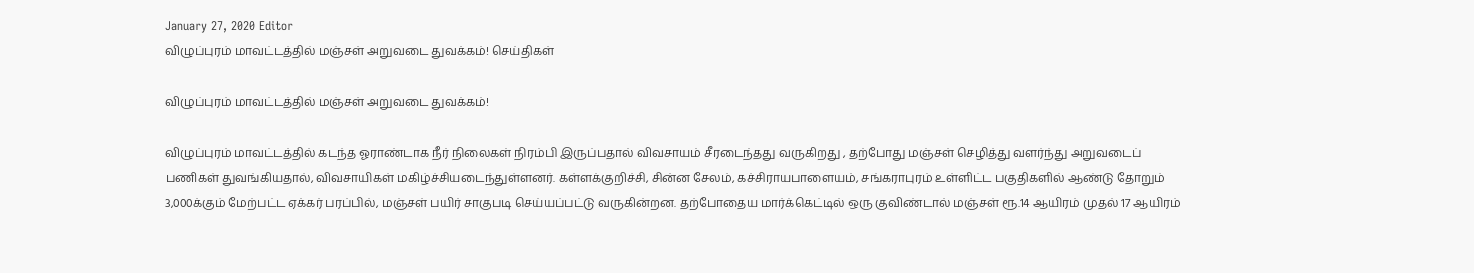January 27, 2020 Editor
விழுப்புரம் மாவட்டத்தில் மஞ்சள் அறுவடை துவக்கம்! செய்திகள்

விழுப்புரம் மாவட்டத்தில் மஞ்சள் அறுவடை துவக்கம்!

விழுப்புரம் மாவட்டத்தில் கடந்த ஓராண்டாக நீர் நிலைகள் நிரம்பி இருப்பதால் விவசாயம் சீரடைந்தது வருகிறது , தற்போது மஞ்சள் செழித்து வளர்ந்து அறுவடைப் பணிகள் துவங்கியதால், விவசாயிகள் மகிழ்ச்சியடைந்துள்ளனர். கள்ளக்குறிச்சி, சின்ன சேலம், கச்சிராயபாளையம், சங்கராபுரம் உள்ளிட்ட பகுதிகளில் ஆண்டு தோறும் 3,000க்கும் மேற்பட்ட ஏக்கர் பரப்பில், மஞ்சள் பயிர் சாகுபடி செய்யப்பட்டு வருகின்றன. தற்போதைய மார்க்கெட்டில் ஒரு குவிண்டால் மஞ்சள் ரூ.14 ஆயிரம் முதல் 17 ஆயிரம்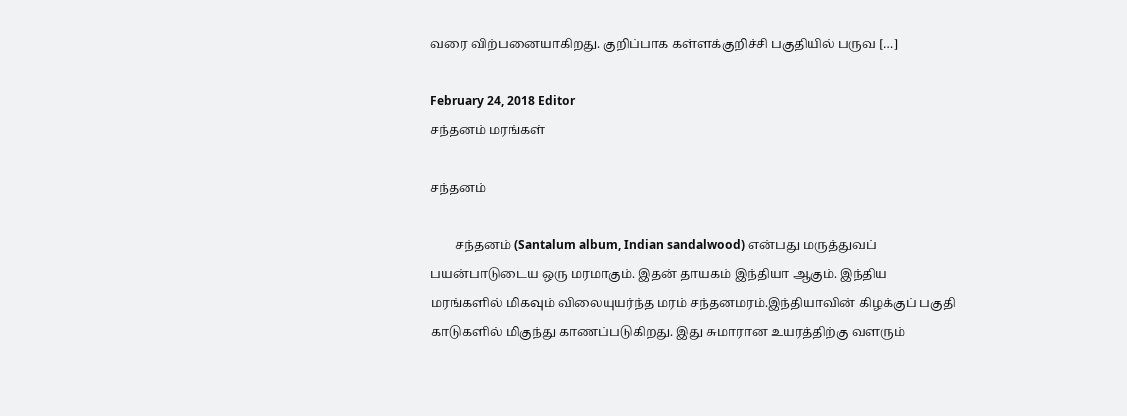வரை விற்பனையாகிறது. குறிப்பாக கள்ளக்குறிச்சி பகுதியில் பருவ […]

February 24, 2018 Editor
சந்தனம் மரங்கள்

சந்தனம்

        சந்தனம் (Santalum album, Indian sandalwood) என்பது மருத்துவப் பயன்பாடுடைய ஒரு மரமாகும். இதன் தாயகம் இந்தியா ஆகும். இந்திய மரங்களில் மிகவும் விலையுயர்ந்த மரம் சந்தனமரம்.இந்தியாவின் கிழக்குப் பகுதி காடுகளில் மிகுந்து காணப்படுகிறது. இது சுமாரான உயரத்திற்கு வளரும்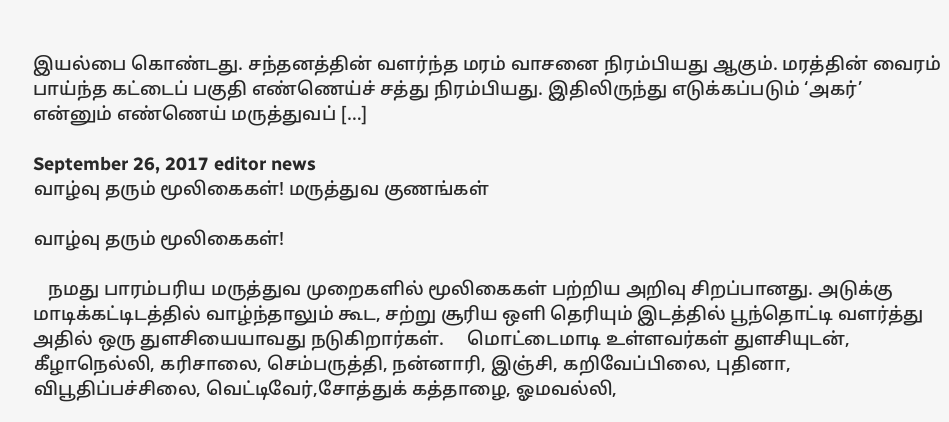இயல்பை கொண்டது. சந்தனத்தின் வளர்ந்த மரம் வாசனை நிரம்பியது ஆகும். மரத்தின் வைரம் பாய்ந்த கட்டைப் பகுதி எண்ணெய்ச் சத்து நிரம்பியது. இதிலிருந்து எடுக்கப்படும் ‘அகர்’ என்னும் எண்ணெய் மருத்துவப் […]

September 26, 2017 editor news
வாழ்வு தரும் மூலிகைகள்! மருத்துவ குணங்கள்

வாழ்வு தரும் மூலிகைகள்!

   நமது பாரம்பரிய மருத்துவ முறைகளில் மூலிகைகள் பற்றிய அறிவு சிறப்பானது. அடுக்கு மாடிக்கட்டிடத்தில் வாழ்ந்தாலும் கூட, சற்று சூரிய ஒளி தெரியும் இடத்தில் பூந்தொட்டி வளர்த்து அதில் ஒரு துளசியையாவது நடுகிறார்கள்.     மொட்டைமாடி உள்ளவர்கள் துளசியுடன், கீழாநெல்லி, கரிசாலை, செம்பருத்தி, நன்னாரி, இஞ்சி, கறிவேப்பிலை, புதினா, விபூதிப்பச்சிலை, வெட்டிவேர்,சோத்துக் கத்தாழை, ஓமவல்லி,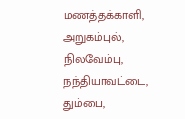மணத்தக்காளி, அறுகம்புல், நிலவேம்பு, நந்தியாவட்டை, தும்பை,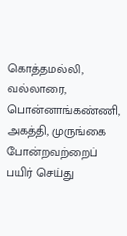கொத்தமல்லி, வல்லாரை, பொன்னாங்கண்ணி, அகத்தி, முருங்கை போன்றவற்றைப் பயிர் செய்து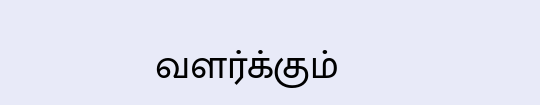வளர்க்கும்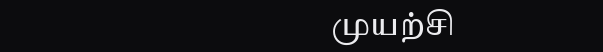முயற்சி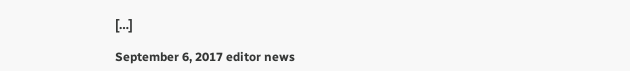[…]

September 6, 2017 editor news